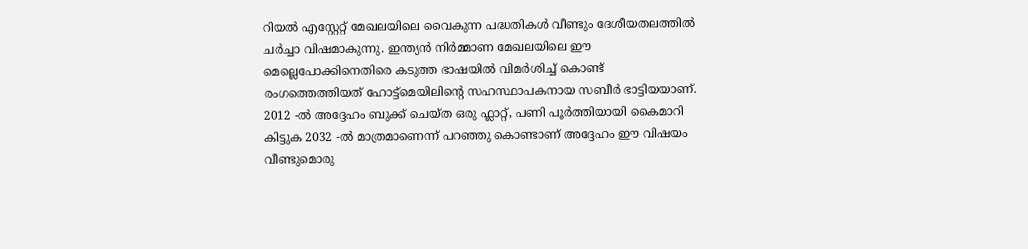റിയൽ എസ്റ്റേറ്റ് മേഖലയിലെ വൈകുന്ന പദ്ധതികൾ വീണ്ടും ദേശീയതലത്തിൽ ചർച്ചാ വിഷമാകുന്നു. ഇന്ത്യൻ നിർമ്മാണ മേഖലയിലെ ഈ മെല്ലെപോക്കിനെതിരെ കടുത്ത ഭാഷയിൽ വിമർശിച്ച് കൊണ്ട് രംഗത്തെത്തിയത് ഹോട്ട്മെയിലിന്റെ സഹസ്ഥാപകനായ സബീർ ഭാട്ടിയയാണ്. 2012 -ൽ അദ്ദേഹം ബുക്ക് ചെയ്ത ഒരു ഫ്ലാറ്റ്, പണി പൂർത്തിയായി കൈമാറി കിട്ടുക 2032 -ൽ മാത്രമാണെന്ന് പറഞ്ഞു കൊണ്ടാണ് അദ്ദേഹം ഈ വിഷയം വീണ്ടുമൊരു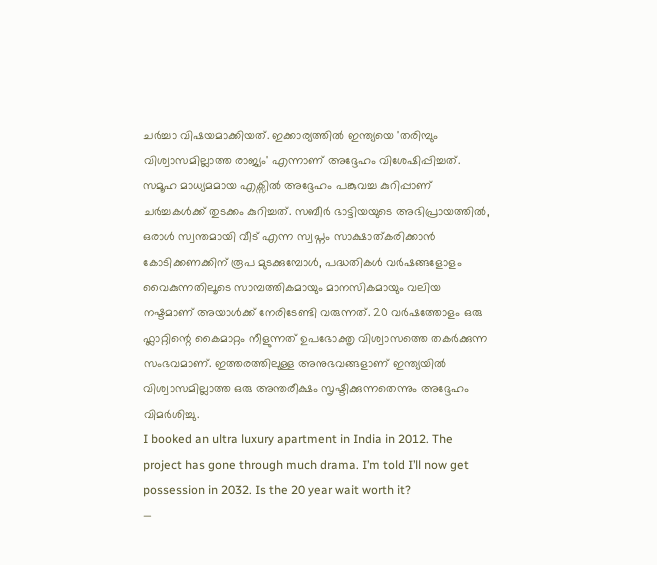ചർച്ചാ വിഷയമാക്കിയത്. ഇക്കാര്യത്തിൽ ഇന്ത്യയെ 'തരിമ്പും വിശ്വാസമില്ലാത്ത രാജ്യം' എന്നാണ് അദ്ദേഹം വിശേഷിപ്പിച്ചത്.
സമൂഹ മാധ്യമമായ എക്സിൽ അദ്ദേഹം പങ്കുവച്ച കുറിപ്പാണ് ചർച്ചകൾക്ക് തുടക്കം കുറിച്ചത്. സബീർ ഭാട്ടിയയുടെ അഭിപ്രായത്തിൽ, ഒരാൾ സ്വന്തമായി വീട് എന്ന സ്വപ്നം സാക്ഷാത്കരിക്കാൻ കോടിക്കണക്കിന് രൂപ മുടക്കുമ്പോൾ, പദ്ധതികൾ വർഷങ്ങളോളം വൈകുന്നതിലൂടെ സാമ്പത്തികമായും മാനസികമായും വലിയ നഷ്ടമാണ് അയാൾക്ക് നേരിടേണ്ടി വരുന്നത്. 20 വർഷത്തോളം ഒരു ഫ്ലാറ്റിന്റെ കൈമാറ്റം നീളുന്നത് ഉപഭോക്തൃ വിശ്വാസത്തെ തകർക്കുന്ന സംഭവമാണ്. ഇത്തരത്തിലുള്ള അനുഭവങ്ങളാണ് ഇന്ത്യയിൽ വിശ്വാസമില്ലാത്ത ഒരു അന്തരീക്ഷം സൃഷ്ടിക്കുന്നതെന്നും അദ്ദേഹം വിമർശിച്ചു.
I booked an ultra luxury apartment in India in 2012. The project has gone through much drama. I’m told I’ll now get possession in 2032. Is the 20 year wait worth it?
—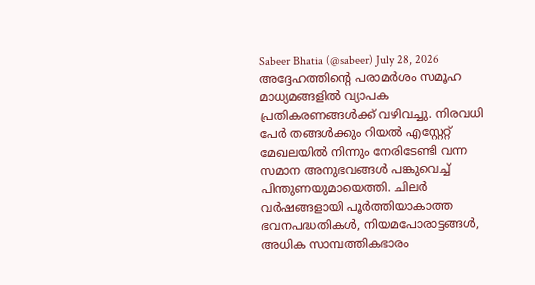Sabeer Bhatia (@sabeer) July 28, 2026
അദ്ദേഹത്തിന്റെ പരാമർശം സമൂഹ മാധ്യമങ്ങളിൽ വ്യാപക പ്രതികരണങ്ങൾക്ക് വഴിവച്ചു. നിരവധി പേർ തങ്ങൾക്കും റിയൽ എസ്റ്റേറ്റ് മേഖലയിൽ നിന്നും നേരിടേണ്ടി വന്ന സമാന അനുഭവങ്ങൾ പങ്കുവെച്ച് പിന്തുണയുമായെത്തി. ചിലർ വർഷങ്ങളായി പൂർത്തിയാകാത്ത ഭവനപദ്ധതികൾ, നിയമപോരാട്ടങ്ങൾ, അധിക സാമ്പത്തികഭാരം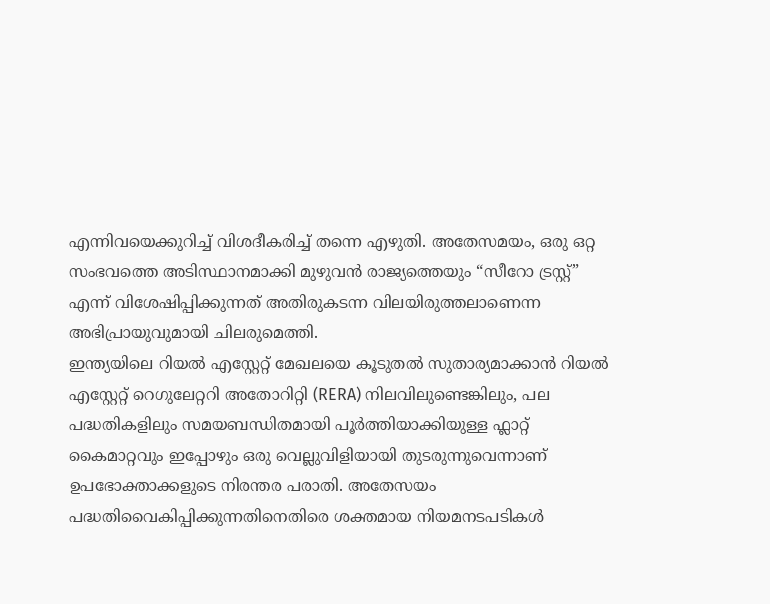എന്നിവയെക്കുറിച്ച് വിശദീകരിച്ച് തന്നെ എഴുതി. അതേസമയം, ഒരു ഒറ്റ സംഭവത്തെ അടിസ്ഥാനമാക്കി മുഴുവൻ രാജ്യത്തെയും “സീറോ ട്രസ്റ്റ്” എന്ന് വിശേഷിപ്പിക്കുന്നത് അതിരുകടന്ന വിലയിരുത്തലാണെന്ന അഭിപ്രായുവുമായി ചിലരുമെത്തി.
ഇന്ത്യയിലെ റിയൽ എസ്റ്റേറ്റ് മേഖലയെ കൂടുതൽ സുതാര്യമാക്കാൻ റിയൽ എസ്റ്റേറ്റ് റെഗുലേറ്ററി അതോറിറ്റി (RERA) നിലവിലുണ്ടെങ്കിലും, പല പദ്ധതികളിലും സമയബന്ധിതമായി പൂർത്തിയാക്കിയുള്ള ഫ്ലാറ്റ് കൈമാറ്റവും ഇപ്പോഴും ഒരു വെല്ലുവിളിയായി തുടരുന്നുവെന്നാണ് ഉപഭോക്താക്കളുടെ നിരന്തര പരാതി. അതേസയം പദ്ധതിവൈകിപ്പിക്കുന്നതിനെതിരെ ശക്തമായ നിയമനടപടികൾ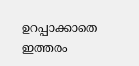ഉറപ്പാക്കാതെ ഇത്തരം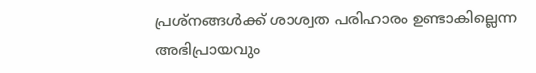പ്രശ്നങ്ങൾക്ക് ശാശ്വത പരിഹാരം ഉണ്ടാകില്ലെന്ന അഭിപ്രായവും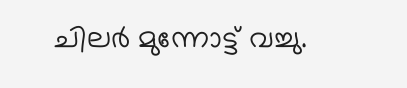ചിലർ മുന്നോട്ട് വച്ചു.